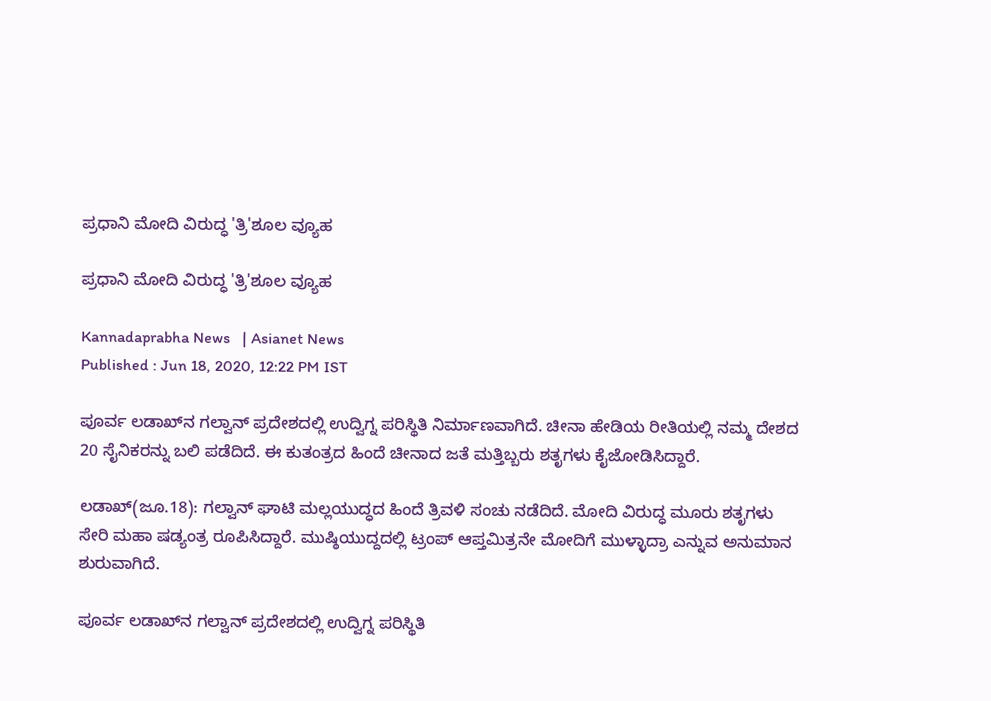ಪ್ರಧಾನಿ ಮೋದಿ ವಿರುದ್ಧ 'ತ್ರಿ'ಶೂಲ ವ್ಯೂಹ

ಪ್ರಧಾನಿ ಮೋದಿ ವಿರುದ್ಧ 'ತ್ರಿ'ಶೂಲ ವ್ಯೂಹ

Kannadaprabha News   | Asianet News
Published : Jun 18, 2020, 12:22 PM IST

ಪೂರ್ವ ಲಡಾಖ್‌ನ ಗಲ್ವಾನ್ ಪ್ರದೇಶದಲ್ಲಿ ಉದ್ವಿಗ್ನ ಪರಿಸ್ಥಿತಿ ನಿರ್ಮಾಣವಾಗಿದೆ. ಚೀನಾ ಹೇಡಿಯ ರೀತಿಯಲ್ಲಿ ನಮ್ಮ ದೇಶದ 20 ಸೈನಿಕರನ್ನು ಬಲಿ ಪಡೆದಿದೆ. ಈ ಕುತಂತ್ರದ ಹಿಂದೆ ಚೀನಾದ ಜತೆ ಮತ್ತಿಬ್ಬರು ಶತೃಗಳು ಕೈಜೋಡಿಸಿದ್ದಾರೆ.

ಲಡಾಖ್(ಜೂ.18): ಗಲ್ವಾನ್ ಘಾಟಿ ಮಲ್ಲಯುದ್ಧದ ಹಿಂದೆ ತ್ರಿವಳಿ ಸಂಚು ನಡೆದಿದೆ. ಮೋದಿ ವಿರುದ್ಧ ಮೂರು ಶತೃಗಳು ಸೇರಿ ಮಹಾ ಷಡ್ಯಂತ್ರ ರೂಪಿಸಿದ್ದಾರೆ. ಮುಷ್ಠಿಯುದ್ದದಲ್ಲಿ ಟ್ರಂಪ್ ಆಪ್ತಮಿತ್ರನೇ ಮೋದಿಗೆ ಮುಳ್ಳಾದ್ರಾ ಎನ್ನುವ ಅನುಮಾನ ಶುರುವಾಗಿದೆ.

ಪೂರ್ವ ಲಡಾಖ್‌ನ ಗಲ್ವಾನ್ ಪ್ರದೇಶದಲ್ಲಿ ಉದ್ವಿಗ್ನ ಪರಿಸ್ಥಿತಿ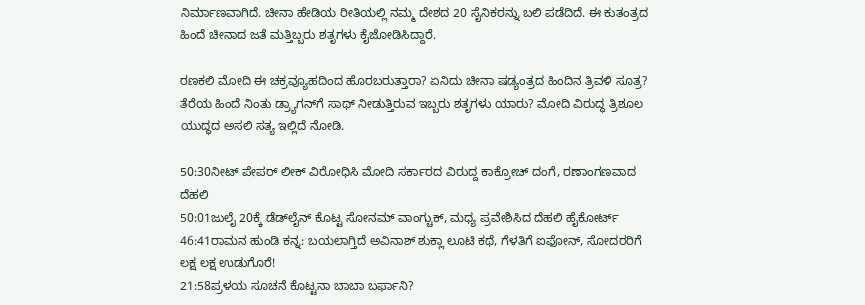ನಿರ್ಮಾಣವಾಗಿದೆ. ಚೀನಾ ಹೇಡಿಯ ರೀತಿಯಲ್ಲಿ ನಮ್ಮ ದೇಶದ 20 ಸೈನಿಕರನ್ನು ಬಲಿ ಪಡೆದಿದೆ. ಈ ಕುತಂತ್ರದ ಹಿಂದೆ ಚೀನಾದ ಜತೆ ಮತ್ತಿಬ್ಬರು ಶತೃಗಳು ಕೈಜೋಡಿಸಿದ್ದಾರೆ.

ರಣಕಲಿ ಮೋದಿ ಈ ಚಕ್ರವ್ಯೂಹದಿಂದ ಹೊರಬರುತ್ತಾರಾ? ಏನಿದು ಚೀನಾ ಷಡ್ಯಂತ್ರದ ಹಿಂದಿನ ತ್ರಿವಳಿ ಸೂತ್ರ? ತೆರೆಯ ಹಿಂದೆ ನಿಂತು ಡ್ರ್ಯಾಗನ್‌ಗೆ ಸಾಥ್ ನೀಡುತ್ತಿರುವ ಇಬ್ಬರು ಶತೃಗಳು ಯಾರು? ಮೋದಿ ವಿರುದ್ಧ ತ್ರಿಶೂಲ ಯುದ್ಧದ ಅಸಲಿ ಸತ್ಯ ಇಲ್ಲಿದೆ ನೋಡಿ.

50:30ನೀಟ್ ಪೇಪರ್ ಲೀಕ್ ವಿರೋಧಿಸಿ ಮೋದಿ ಸರ್ಕಾರದ ವಿರುದ್ದ ಕಾಕ್ರೋಚ್ ದಂಗೆ, ರಣಾಂಗಣವಾದ ದೆಹಲಿ
50:01ಜುಲೈ 20ಕ್ಕೆ ಡೆಡ್‌ಲೈನ್ ಕೊಟ್ಟ ಸೋನಮ್ ವಾಂಗ್ಚುಕ್, ಮಧ್ಯ ಪ್ರವೇಶಿಸಿದ ದೆಹಲಿ ಹೈಕೋರ್ಟ್
46:41ರಾಮನ ಹುಂಡಿ ಕನ್ನ: ಬಯಲಾಗ್ತಿದೆ ಅವಿನಾಶ್ ಶುಕ್ಲಾ ಲೂಟಿ ಕಥೆ, ಗೆಳತಿಗೆ ಐಫೋನ್, ಸೋದರರಿಗೆ ಲಕ್ಷ ಲಕ್ಷ ಉಡುಗೊರೆ!
21:58ಪ್ರಳಯ ಸೂಚನೆ ಕೊಟ್ಟನಾ ಬಾಬಾ ಬರ್ಫಾನಿ?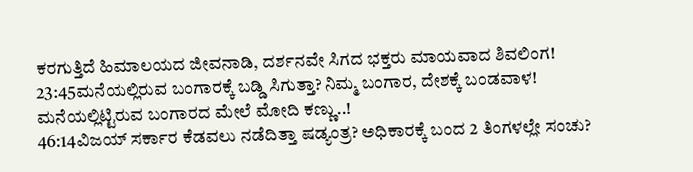ಕರಗುತ್ತಿದೆ ಹಿಮಾಲಯದ ಜೀವನಾಡಿ, ದರ್ಶನವೇ ಸಿಗದ ಭಕ್ತರು ಮಾಯವಾದ ಶಿವಲಿಂಗ!
23:45ಮನೆಯಲ್ಲಿರುವ ಬಂಗಾರಕ್ಕೆ ಬಡ್ಡಿ ಸಿಗುತ್ತಾ? ನಿಮ್ಮ ಬಂಗಾರ, ದೇಶಕ್ಕೆ ಬಂಡವಾಳ! ಮನೆಯಲ್ಲಿಟ್ಟಿರುವ ಬಂಗಾರದ ಮೇಲೆ ಮೋದಿ ಕಣ್ಣು..!
46:14ವಿಜಯ್ ಸರ್ಕಾರ ಕೆಡವಲು ನಡೆದಿತ್ತಾ ಷಡ್ಯಂತ್ರ? ಅಧಿಕಾರಕ್ಕೆ ಬಂದ 2 ತಿಂಗಳಲ್ಲೇ ಸಂಚು?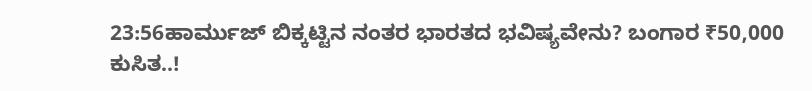23:56ಹಾರ್ಮುಜ್ ಬಿಕ್ಕಟ್ಟಿನ ನಂತರ ಭಾರತದ ಭವಿಷ್ಯವೇನು? ಬಂಗಾರ ₹50,000 ಕುಸಿತ..!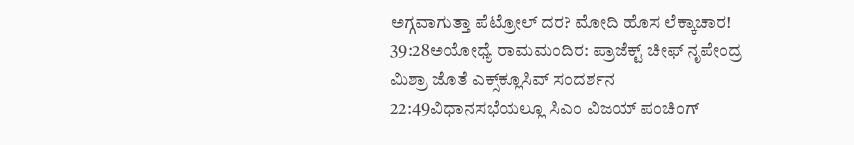ಅಗ್ಗವಾಗುತ್ತಾ ಪೆಟ್ರೋಲ್ ದರ? ಮೋದಿ ಹೊಸ ಲೆಕ್ಕಾಚಾರ!
39:28ಅಯೋಧ್ಯೆ ರಾಮಮಂದಿರ: ಪ್ರಾಜೆಕ್ಟ್ ಚೀಫ್ ನೃಪೇಂದ್ರ ಮಿಶ್ರಾ ಜೊತೆ ಎಕ್ಸ್‌ಕ್ಲೂಸಿವ್ ಸಂದರ್ಶನ
22:49ವಿಧಾನಸಭೆಯಲ್ಲೂ ಸಿಎಂ ವಿಜಯ್ ಪಂಚಿಂಗ್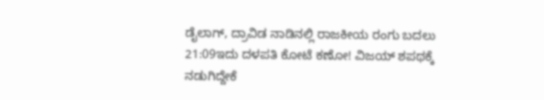ಡೈಲಾಗ್, ದ್ರಾವಿಡ ನಾಡಿನಲ್ಲಿ ರಾಜಕೀಯ ರಂಗು ಬದಲು
21:09ಇದು ದಳಪತಿ ಕೋಟೆ ಕಣೋ! ವಿಜಯ್ ಶಪಥಕ್ಕೆ ನಡುಗಿದ್ದೇಕೆ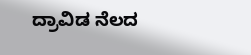ದ್ರಾವಿಡ ನೆಲದ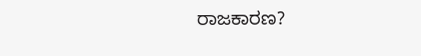ರಾಜಕಾರಣ?